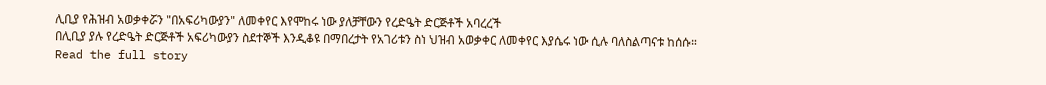ሊቢያ የሕዝብ አወቃቀሯን "በአፍሪካውያን" ለመቀየር እየሞከሩ ነው ያለቻቸውን የረድዔት ድርጅቶች አባረረች
በሊቢያ ያሉ የረድዔት ድርጅቶች አፍሪካውያን ስደተኞች እንዲቆዩ በማበረታት የአገሪቱን ስነ ህዝብ አወቃቀር ለመቀየር እያሴሩ ነው ሲሉ ባለስልጣናቱ ከሰሱ።
Read the full story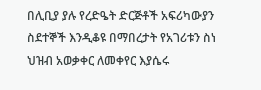በሊቢያ ያሉ የረድዔት ድርጅቶች አፍሪካውያን ስደተኞች እንዲቆዩ በማበረታት የአገሪቱን ስነ ህዝብ አወቃቀር ለመቀየር እያሴሩ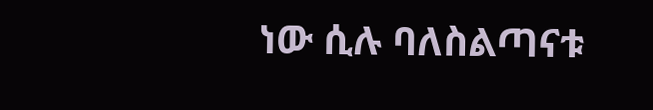ነው ሲሉ ባለስልጣናቱ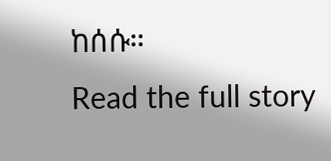ከሰሱ።
Read the full story